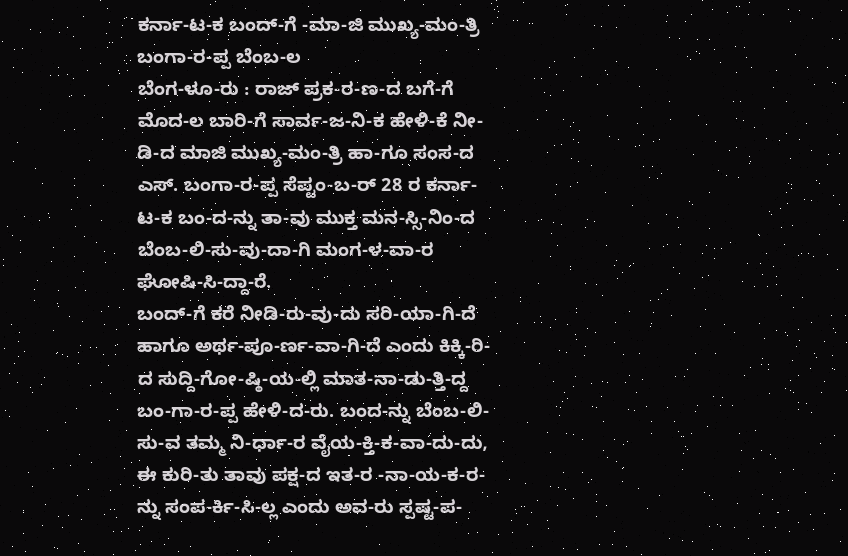ಕರ್ನಾ-ಟ-ಕ ಬಂದ್-ಗೆ -ಮಾ-ಜಿ ಮುಖ್ಯ-ಮಂ-ತ್ರಿ ಬಂಗಾ-ರ-ಪ್ಪ ಬೆಂಬ-ಲ
ಬೆಂಗ-ಳೂ-ರು : ರಾಜ್ ಪ್ರಕ-ರ-ಣ-ದ ಬಗೆ-ಗೆ ಮೊದ-ಲ ಬಾರಿ-ಗೆ ಸಾರ್ವ-ಜ-ನಿ-ಕ ಹೇಳಿ-ಕೆ ನೀ-ಡಿ-ದ ಮಾಜಿ ಮುಖ್ಯ-ಮಂ-ತ್ರಿ ಹಾ-ಗೂ ಸಂಸ-ದ ಎಸ್. ಬಂಗಾ-ರ-ಪ್ಪ ಸೆಪ್ಟಂ-ಬ-ರ್ 28 ರ ಕರ್ನಾ-ಟ-ಕ ಬಂ-ದ-ನ್ನು ತಾ-ವು ಮುಕ್ತ ಮನ-ಸ್ಸಿ-ನಿಂ-ದ ಬೆಂಬ-ಲಿ-ಸು-ವು-ದಾ-ಗಿ ಮಂಗ-ಳ-ವಾ-ರ ಘೋಷಿ-ಸಿ-ದ್ದಾ-ರೆ.
ಬಂದ್-ಗೆ ಕರೆ ನೀಡಿ-ರು-ವು-ದು ಸರಿ-ಯಾ-ಗಿ-ದೆ ಹಾಗೂ ಅರ್ಥ-ಪೂ-ರ್ಣ-ವಾ-ಗಿ-ದೆ ಎಂದು ಕಿಕ್ಕಿ-ರಿ-ದ ಸುದ್ದಿ-ಗೋ-ಷ್ಠಿ-ಯ-ಲ್ಲಿ ಮಾತ-ನಾ-ಡು-ತ್ತಿ-ದ್ದ ಬಂ-ಗಾ-ರ-ಪ್ಪ ಹೇಳಿ-ದ-ರು. ಬಂದ-ನ್ನು ಬೆಂಬ-ಲಿ-ಸು-ವ ತಮ್ಮ ನಿ-ರ್ಧಾ-ರ ವೈಯ-ಕ್ತಿ-ಕ-ವಾ-ದು-ದು, ಈ ಕುರಿ-ತು ತಾವು ಪಕ್ಷ-ದ ಇತ-ರ -ನಾ-ಯ-ಕ-ರ-ನ್ನು ಸಂಪ-ರ್ಕಿ-ಸಿ-ಲ್ಲ ಎಂದು ಅವ-ರು ಸ್ಪಷ್ಟ-ಪ-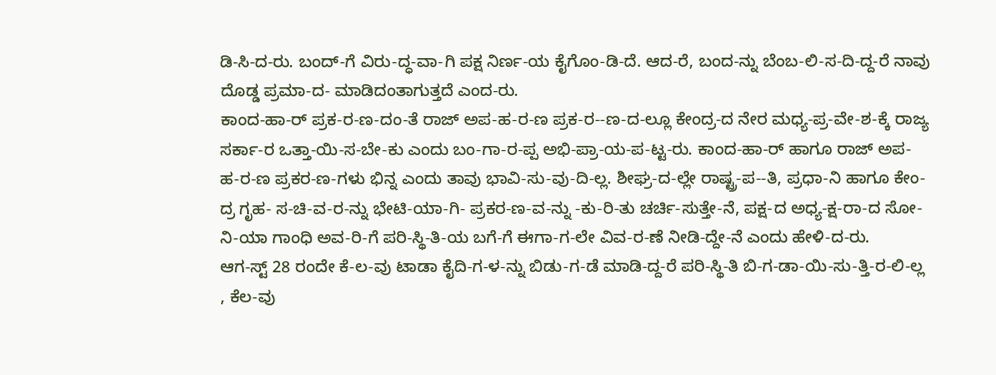ಡಿ-ಸಿ-ದ-ರು. ಬಂದ್-ಗೆ ವಿರು-ದ್ಧ-ವಾ-ಗಿ ಪಕ್ಷ ನಿರ್ಣ-ಯ ಕೈಗೊಂ-ಡಿ-ದೆ. ಆದ-ರೆ, ಬಂದ-ನ್ನು ಬೆಂಬ-ಲಿ-ಸ-ದಿ-ದ್ದ-ರೆ ನಾವು ದೊಡ್ಡ ಪ್ರಮಾ-ದ- ಮಾಡಿದಂತಾಗುತ್ತದೆ ಎಂದ-ರು.
ಕಾಂದ-ಹಾ-ರ್ ಪ್ರಕ-ರ-ಣ-ದಂ-ತೆ ರಾಜ್ ಅಪ-ಹ-ರ-ಣ ಪ್ರಕ-ರ--ಣ-ದ-ಲ್ಲೂ ಕೇಂದ್ರ-ದ ನೇರ ಮಧ್ಯ-ಪ್ರ-ವೇ-ಶ-ಕ್ಕೆ ರಾಜ್ಯ ಸರ್ಕಾ-ರ ಒತ್ತಾ-ಯಿ-ಸ-ಬೇ-ಕು ಎಂದು ಬಂ-ಗಾ-ರ-ಪ್ಪ ಅಭಿ-ಪ್ರಾ-ಯ-ಪ-ಟ್ಟ-ರು. ಕಾಂದ-ಹಾ-ರ್ ಹಾಗೂ ರಾಜ್ ಅಪ-ಹ-ರ-ಣ ಪ್ರಕರ-ಣ-ಗಳು ಭಿನ್ನ ಎಂದು ತಾವು ಭಾವಿ-ಸು-ವು-ದಿ-ಲ್ಲ. ಶೀಘ್ರ-ದ-ಲ್ಲೇ ರಾಷ್ಟ್ರ-ಪ--ತಿ, ಪ್ರಧಾ-ನಿ ಹಾಗೂ ಕೇಂ-ದ್ರ ಗೃಹ- ಸ-ಚಿ-ವ-ರ-ನ್ನು ಭೇಟಿ-ಯಾ-ಗಿ- ಪ್ರಕರ-ಣ-ವ-ನ್ನು -ಕು-ರಿ-ತು ಚರ್ಚಿ-ಸುತ್ತೇ-ನೆ, ಪಕ್ಷ-ದ ಅಧ್ಯ-ಕ್ಷ-ರಾ-ದ ಸೋ-ನಿ-ಯಾ ಗಾಂಧಿ ಅವ-ರಿ-ಗೆ ಪರಿ-ಸ್ಥಿ-ತಿ-ಯ ಬಗೆ-ಗೆ ಈಗಾ-ಗ-ಲೇ ವಿವ-ರ-ಣೆ ನೀಡಿ-ದ್ದೇ-ನೆ ಎಂದು ಹೇಳಿ-ದ-ರು.
ಆಗ-ಸ್ಟ್ 28 ರಂದೇ ಕೆ-ಲ-ವು ಟಾಡಾ ಕೈದಿ-ಗ-ಳ-ನ್ನು ಬಿಡು-ಗ-ಡೆ ಮಾಡಿ-ದ್ದ-ರೆ ಪರಿ-ಸ್ಥಿ-ತಿ ಬಿ-ಗ-ಡಾ-ಯಿ-ಸು-ತ್ತಿ-ರ-ಲಿ-ಲ್ಲ , ಕೆಲ-ವು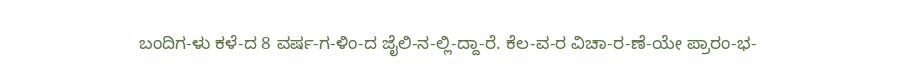ಬಂದಿಗ-ಳು ಕಳೆ-ದ 8 ವರ್ಷ-ಗ-ಳಿಂ-ದ ಜೈಲಿ-ನ-ಲ್ಲಿ-ದ್ದಾ-ರೆ. ಕೆಲ-ವ-ರ ವಿಚಾ-ರ-ಣೆ-ಯೇ ಪ್ರಾರಂ-ಭ-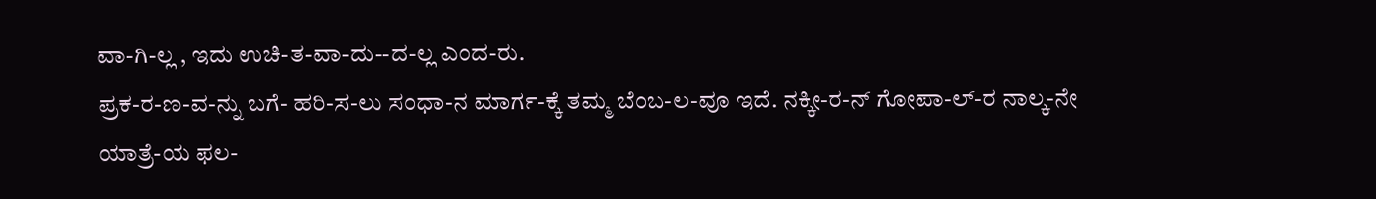ವಾ-ಗಿ-ಲ್ಲ , ಇದು ಉಚಿ-ತ-ವಾ-ದು--ದ-ಲ್ಲ ಎಂದ-ರು.
ಪ್ರಕ-ರ-ಣ-ವ-ನ್ನು ಬಗೆ- ಹರಿ-ಸ-ಲು ಸಂಧಾ-ನ ಮಾರ್ಗ-ಕ್ಕೆ ತಮ್ಮ ಬೆಂಬ-ಲ-ವೂ ಇದೆ. ನಕ್ಕೀ-ರ-ನ್ ಗೋಪಾ-ಲ್-ರ ನಾಲ್ಕ-ನೇ ಯಾತ್ರೆ-ಯ ಫಲ-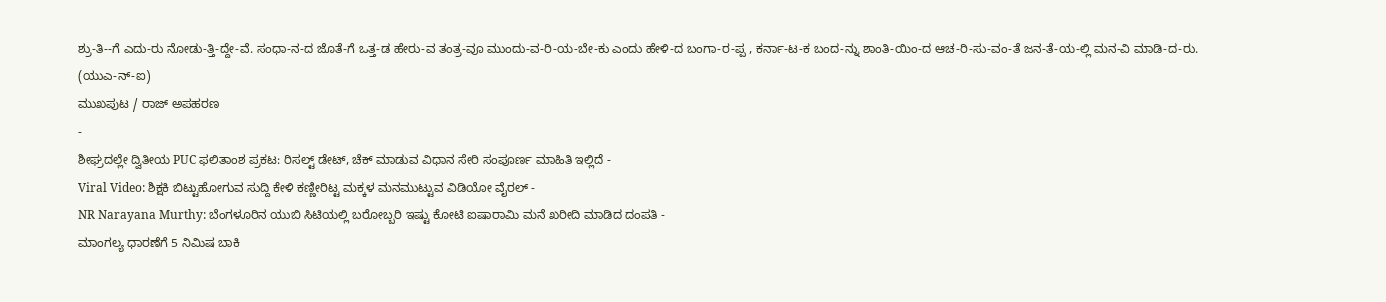ಶ್ರು-ತಿ--ಗೆ ಎದು-ರು ನೋಡು-ತ್ತಿ-ದ್ದೇ-ವೆ. ಸಂಧಾ-ನ-ದ ಜೊತೆ-ಗೆ ಒತ್ತ-ಡ ಹೇರು-ವ ತಂತ್ರ-ವೂ ಮುಂದು-ವ-ರಿ-ಯ-ಬೇ-ಕು ಎಂದು ಹೇಳಿ-ದ ಬಂಗಾ-ರ-ಪ್ಪ , ಕರ್ನಾ-ಟ-ಕ ಬಂದ-ನ್ನು ಶಾಂತಿ-ಯಿಂ-ದ ಆಚ-ರಿ-ಸು-ವಂ-ತೆ ಜನ-ತೆ-ಯ-ಲ್ಲಿ ಮನ-ವಿ ಮಾಡಿ-ದ-ರು.
(ಯುಎ-ನ್-ಐ)
ಮುಖಪುಟ / ರಾಜ್ ಅಪಹರಣ
-
ಶೀಘ್ರದಲ್ಲೇ ದ್ವಿತೀಯ PUC ಫಲಿತಾಂಶ ಪ್ರಕಟ: ರಿಸಲ್ಟ್ ಡೇಟ್, ಚೆಕ್ ಮಾಡುವ ವಿಧಾನ ಸೇರಿ ಸಂಪೂರ್ಣ ಮಾಹಿತಿ ಇಲ್ಲಿದೆ -
Viral Video: ಶಿಕ್ಷಕಿ ಬಿಟ್ಟುಹೋಗುವ ಸುದ್ದಿ ಕೇಳಿ ಕಣ್ಣೀರಿಟ್ಟ ಮಕ್ಕಳ ಮನಮುಟ್ಟುವ ವಿಡಿಯೋ ವೈರಲ್ -
NR Narayana Murthy: ಬೆಂಗಳೂರಿನ ಯುಬಿ ಸಿಟಿಯಲ್ಲಿ ಬರೋಬ್ಬರಿ ಇಷ್ಟು ಕೋಟಿ ಐಷಾರಾಮಿ ಮನೆ ಖರೀದಿ ಮಾಡಿದ ದಂಪತಿ -
ಮಾಂಗಲ್ಯ ಧಾರಣೆಗೆ 5 ನಿಮಿಷ ಬಾಕಿ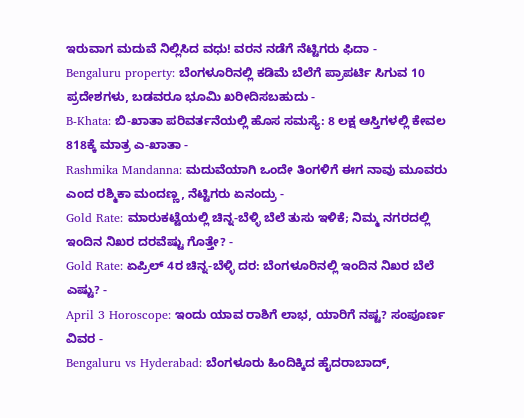ಇರುವಾಗ ಮದುವೆ ನಿಲ್ಲಿಸಿದ ವಧು! ವರನ ನಡೆಗೆ ನೆಟ್ಟಿಗರು ಫಿದಾ -
Bengaluru property: ಬೆಂಗಳೂರಿನಲ್ಲಿ ಕಡಿಮೆ ಬೆಲೆಗೆ ಪ್ರಾಪರ್ಟಿ ಸಿಗುವ 10 ಪ್ರದೇಶಗಳು, ಬಡವರೂ ಭೂಮಿ ಖರೀದಿಸಬಹುದು -
B-Khata: ಬಿ-ಖಾತಾ ಪರಿವರ್ತನೆಯಲ್ಲಿ ಹೊಸ ಸಮಸ್ಯೆ: 8 ಲಕ್ಷ ಆಸ್ತಿಗಳಲ್ಲಿ ಕೇವಲ 818ಕ್ಕೆ ಮಾತ್ರ ಎ-ಖಾತಾ -
Rashmika Mandanna: ಮದುವೆಯಾಗಿ ಒಂದೇ ತಿಂಗಳಿಗೆ ಈಗ ನಾವು ಮೂವರು ಎಂದ ರಶ್ಮಿಕಾ ಮಂದಣ್ಣ, ನೆಟ್ಟಿಗರು ಏನಂದ್ರು -
Gold Rate: ಮಾರುಕಟ್ಟೆಯಲ್ಲಿ ಚಿನ್ನ-ಬೆಳ್ಳಿ ಬೆಲೆ ತುಸು ಇಳಿಕೆ; ನಿಮ್ಮ ನಗರದಲ್ಲಿ ಇಂದಿನ ನಿಖರ ದರವೆಷ್ಟು ಗೊತ್ತೇ? -
Gold Rate: ಏಪ್ರಿಲ್ 4ರ ಚಿನ್ನ-ಬೆಳ್ಳಿ ದರ: ಬೆಂಗಳೂರಿನಲ್ಲಿ ಇಂದಿನ ನಿಖರ ಬೆಲೆ ಎಷ್ಟು? -
April 3 Horoscope: ಇಂದು ಯಾವ ರಾಶಿಗೆ ಲಾಭ, ಯಾರಿಗೆ ನಷ್ಟ? ಸಂಪೂರ್ಣ ವಿವರ -
Bengaluru vs Hyderabad: ಬೆಂಗಳೂರು ಹಿಂದಿಕ್ಕಿದ ಹೈದರಾಬಾದ್,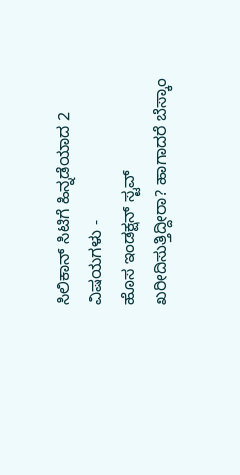ಸಿಲಿಕಾನ್ ಸಿಟಿಗೆ ಹಿನ್ನಡೆಯಾದ 2 ವಿಷಯಗಳು -
ಹೊಸ ಇಂಡಕ್ಷನ್ ಸ್ಟವ್ ಖರೀದಿಸುತ್ತಿದ್ದೀರಾ? ಹಾಗಾದರೆ ಬೆಸ್ಕಾಂ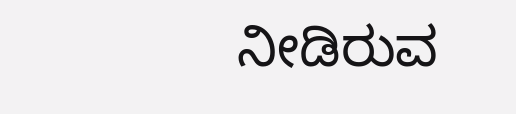ನೀಡಿರುವ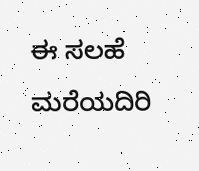ಈ ಸಲಹೆ ಮರೆಯದಿರಿ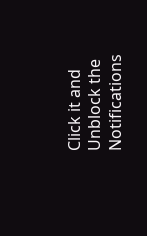Click it and Unblock the Notifications